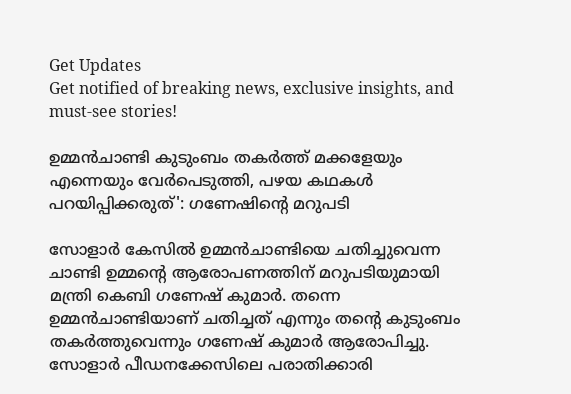Get Updates
Get notified of breaking news, exclusive insights, and must-see stories!

ഉമ്മൻചാണ്ടി കുടുംബം തകര്‍ത്ത് മക്കളേയും എന്നെയും വേര്‍പെടുത്തി, പഴയ കഥകൾ പറയിപ്പിക്കരുത്': ഗണേഷിന്റെ മറുപടി

സോളാര്‍ കേസില്‍ ഉമ്മന്‍ചാണ്ടിയെ ചതിച്ചുവെന്ന ചാണ്ടി ഉമ്മന്റെ ആരോപണത്തിന് മറുപടിയുമായി മന്ത്രി കെബി ഗണേഷ് കുമാര്‍. തന്നെ ഉമ്മന്‍ചാണ്ടിയാണ് ചതിച്ചത് എന്നും തന്റെ കുടുംബം തകര്‍ത്തുവെന്നും ഗണേഷ് കുമാര്‍ ആരോപിച്ചു. സോളാര്‍ പീഡനക്കേസിലെ പരാതിക്കാരി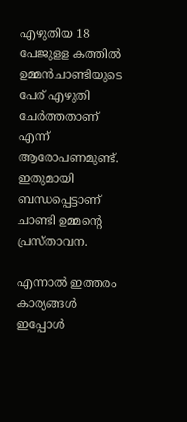എഴുതിയ 18 പേജുളള കത്തില്‍ ഉമ്മന്‍ചാണ്ടിയുടെ പേര് എഴുതി ചേര്‍ത്തതാണ് എന്ന് ആരോപണമുണ്ട്. ഇതുമായി ബന്ധപ്പെട്ടാണ് ചാണ്ടി ഉമ്മന്റെ പ്രസ്താവന.

എന്നാൽ ഇത്തരം കാര്യങ്ങൾ ഇപ്പോൾ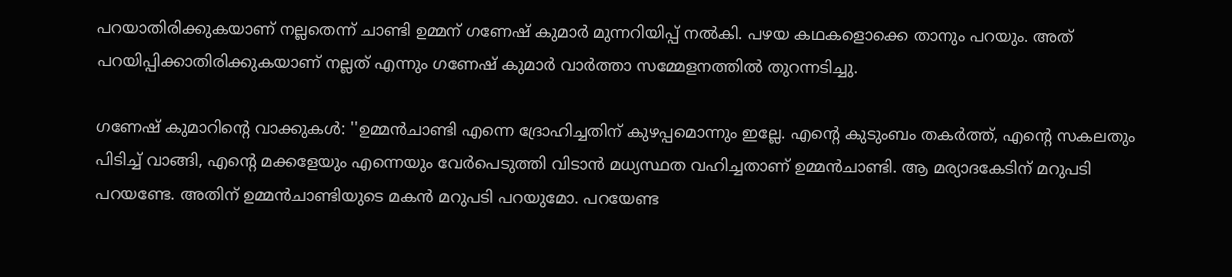പറയാതിരിക്കുകയാണ് നല്ലതെന്ന് ചാണ്ടി ഉമ്മന് ഗണേഷ് കുമാർ മുന്നറിയിപ്പ് നൽകി. പഴയ കഥകളൊക്കെ താനും പറയും. അത് പറയിപ്പിക്കാതിരിക്കുകയാണ് നല്ലത് എന്നും ഗണേഷ് കുമാർ വാർത്താ സമ്മേളനത്തിൽ തുറന്നടിച്ചു.

ഗണേഷ് കുമാറിന്റെ വാക്കുകൾ: ''ഉമ്മന്‍ചാണ്ടി എന്നെ ദ്രോഹിച്ചതിന് കുഴപ്പമൊന്നും ഇല്ലേ. എന്റെ കുടുംബം തകര്‍ത്ത്, എന്റെ സകലതും പിടിച്ച് വാങ്ങി, എന്റെ മക്കളേയും എന്നെയും വേര്‍പെടുത്തി വിടാന്‍ മധ്യസ്ഥത വഹിച്ചതാണ് ഉമ്മന്‍ചാണ്ടി. ആ മര്യാദകേടിന് മറുപടി പറയണ്ടേ. അതിന് ഉമ്മന്‍ചാണ്ടിയുടെ മകന്‍ മറുപടി പറയുമോ. പറയേണ്ട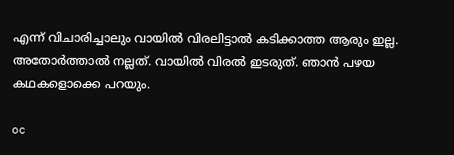എന്ന് വിചാരിച്ചാലും വായില്‍ വിരലിട്ടാല്‍ കടിക്കാത്ത ആരും ഇല്ല. അതോര്‍ത്താല്‍ നല്ലത്. വായില്‍ വിരല്‍ ഇടരുത്. ഞാന്‍ പഴയ കഥകളൊക്കെ പറയും.

oc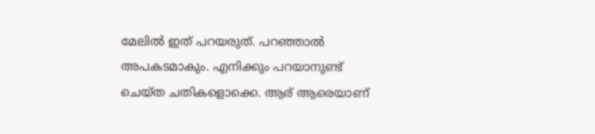മേലില്‍ ഇത് പറയരുത്. പറഞ്ഞാല്‍ അപകടമാകും. എനിക്കും പറയാനുണ്ട് ചെയ്ത ചതികളൊക്കെ. ആര് ആരെയാണ്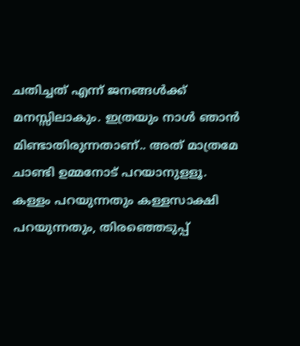ചതിച്ചത് എന്ന് ജനങ്ങള്‍ക്ക് മനസ്സിലാകും. ഇത്രയും നാള്‍ ഞാന്‍ മിണ്ടാതിരുന്നതാണ്.. അത് മാത്രമേ ചാണ്ടി ഉമ്മനോട് പറയാനുളളൂ. കള്ളം പറയുന്നതും കള്ളസാക്ഷി പറയുന്നതും, തിരഞ്ഞെടുപ്പ്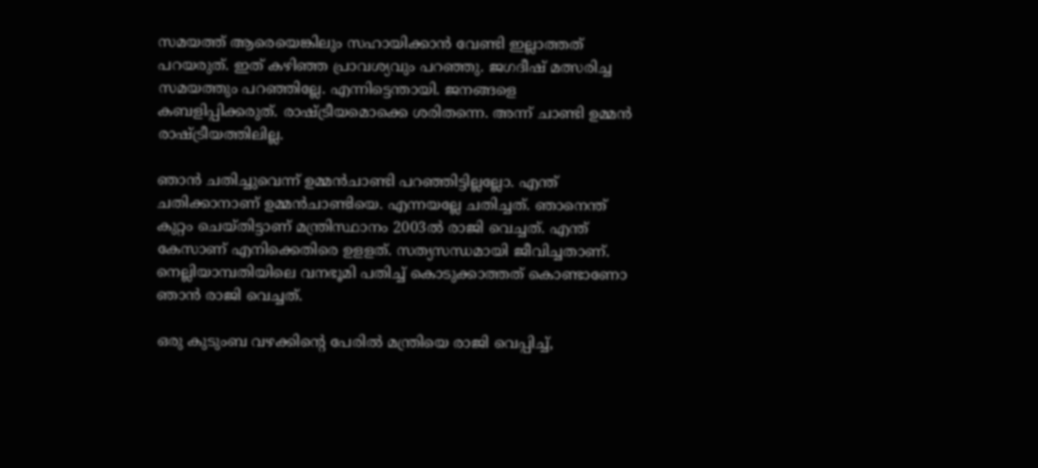സമയത്ത് ആരെയെങ്കിലും സഹായിക്കാന്‍ വേണ്ടി ഇല്ലാത്തത് പറയരുത്. ഇത് കഴിഞ്ഞ പ്രാവശ്യവും പറഞ്ഞു. ജഗദീഷ് മത്സരിച്ച സമയത്തും പറഞ്ഞില്ലേ. എന്നിട്ടെന്തായി. ജനങ്ങളെ കബളിപ്പിക്കരുത്. രാഷ്ട്രീയമൊക്കെ ശരിതന്നെ. അന്ന് ചാണ്ടി ഉമ്മന്‍ രാഷ്ട്രീയത്തിലില്ല.

ഞാന്‍ ചതിച്ചുവെന്ന് ഉമ്മന്‍ചാണ്ടി പറഞ്ഞിട്ടില്ലല്ലോ. എന്ത് ചതിക്കാനാണ് ഉമ്മന്‍ചാണ്ടിയെ. എന്നയല്ലേ ചതിച്ചത്. ഞാനെന്ത് കുറ്റം ചെയ്തിട്ടാണ് മന്ത്രിസ്ഥാനം 2003ല്‍ രാജി വെച്ചത്. എന്ത് കേസാണ് എനിക്കെതിരെ ഉളളത്. സത്യസന്ധമായി ജീവിച്ചതാണ്. നെല്ലിയാമ്പതിയിലെ വനഭൂമി പതിച്ച് കൊടുക്കാത്തത് കൊണ്ടാണോ ഞാന്‍ രാജി വെച്ചത്.

ഒരു കുടുംബ വഴക്കിന്റെ പേരില്‍ മന്ത്രിയെ രാജി വെപ്പിച്ച്,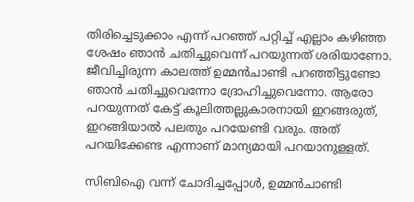തിരിച്ചെടുക്കാം എന്ന് പറഞ്ഞ് പറ്റിച്ച് എല്ലാം കഴിഞ്ഞ ശേഷം ഞാന്‍ ചതിച്ചുവെന്ന് പറയുന്നത് ശരിയാണോ. ജീവിച്ചിരുന്ന കാലത്ത് ഉമ്മന്‍ചാണ്ടി പറഞ്ഞിട്ടുണ്ടോ ഞാന്‍ ചതിച്ചുവെന്നോ ദ്രോഹിച്ചുവെന്നോ. ആരോ പറയുന്നത് കേട്ട് കൂലിത്തല്ലുകാരനായി ഇറങ്ങരുത്, ഇറങ്ങിയാല്‍ പലതും പറയേണ്ടി വരും. അത് പറയിക്കേണ്ട എന്നാണ് മാന്യമായി പറയാനുളളത്.

സിബിഐ വന്ന് ചോദിച്ചപ്പോള്‍, ഉമ്മന്‍ചാണ്ടി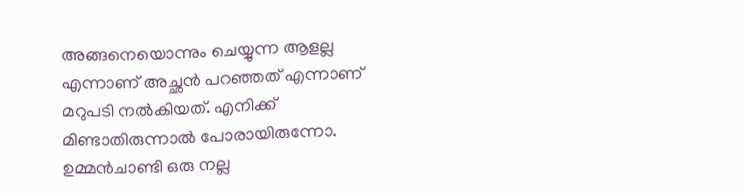അങ്ങനെയൊന്നും ചെയ്യുന്ന ആളല്ല എന്നാണ് അച്ഛന്‍ പറഞ്ഞത് എന്നാണ് മറുപടി നല്‍കിയത്. എനിക്ക് മിണ്ടാതിരുന്നാല്‍ പോരായിരുന്നോ. ഉമ്മന്‍ചാണ്ടി ഒരു നല്ല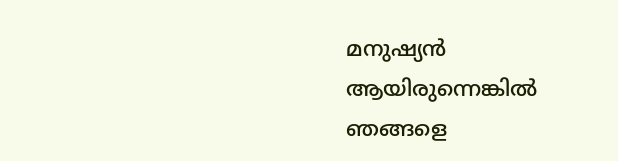മനുഷ്യന്‍ ആയിരുന്നെങ്കില്‍ ഞങ്ങളെ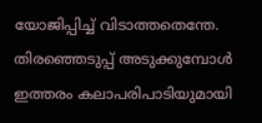യോജിപ്പിച്ച് വിടാത്തതെന്തേ. തിരഞ്ഞെടുപ്പ് അടുക്കുമ്പോള്‍ ഇത്തരം കലാപരിപാടിയുമായി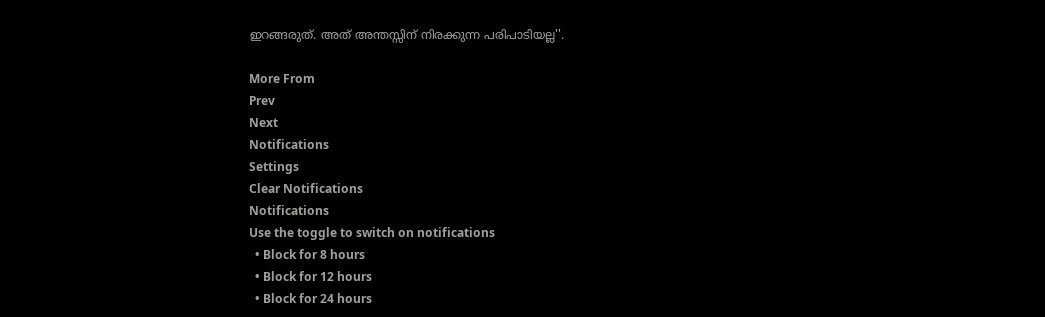ഇറങ്ങരുത്. അത് അന്തസ്സിന് നിരക്കുന്ന പരിപാടിയല്ല''.

More From
Prev
Next
Notifications
Settings
Clear Notifications
Notifications
Use the toggle to switch on notifications
  • Block for 8 hours
  • Block for 12 hours
  • Block for 24 hours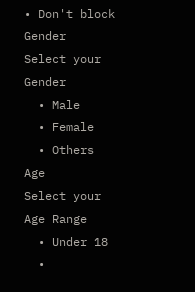• Don't block
Gender
Select your Gender
  • Male
  • Female
  • Others
Age
Select your Age Range
  • Under 18
  •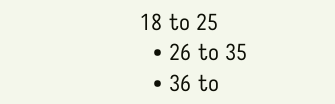18 to 25
  • 26 to 35
  • 36 to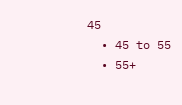45
  • 45 to 55
  • 55+